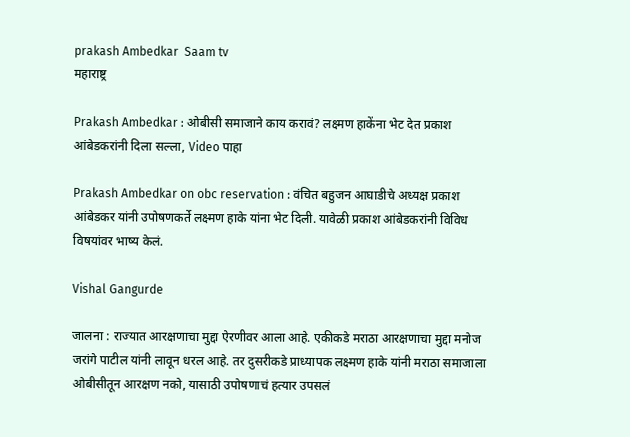prakash Ambedkar  Saam tv
महाराष्ट्र

Prakash Ambedkar : ओबीसी समाजाने काय करावं? लक्ष्मण हाकेंना भेट देत प्रकाश आंबेडकरांनी दिला सल्ला, Video पाहा

Prakash Ambedkar on obc reservation : वंचित बहुजन आघाडीचे अध्यक्ष प्रकाश आंबेडकर यांनी उपोषणकर्ते लक्ष्मण हाके यांना भेट दिली. यावेळी प्रकाश आंबेडकरांनी विविध विषयांवर भाष्य केलं.

Vishal Gangurde

जालना : राज्यात आरक्षणाचा मुद्दा ऐरणीवर आला आहे. एकीकडे मराठा आरक्षणाचा मुद्दा मनोज जरांगे पाटील यांनी लावून धरल आहे. तर दुसरीकडे प्राध्यापक लक्ष्मण हाके यांनी मराठा समाजाला ओबीसीतून आरक्षण नको, यासाठी उपोषणाचं हत्यार उपसलं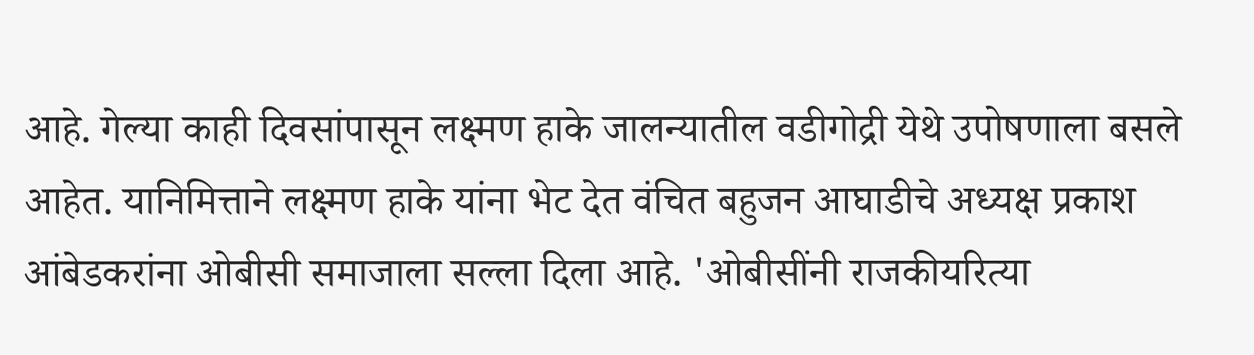आहे. गेल्या काही दिवसांपासून लक्ष्मण हाके जालन्यातील वडीगोद्री येथे उपोषणाला बसले आहेत. यानिमित्ताने लक्ष्मण हाके यांना भेट देत वंचित बहुजन आघाडीचे अध्यक्ष प्रकाश आंबेडकरांना ओबीसी समाजाला सल्ला दिला आहे. 'ओबीसींनी राजकीयरित्या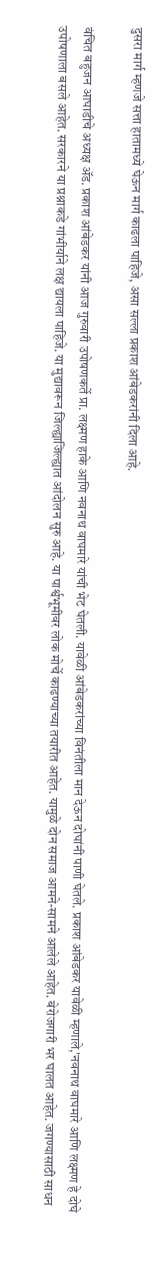दुसरा मार्ग म्हणजे सत्ता हातामध्ये घेऊन मार्ग काढला पाहिजे, असा सल्ला प्रकाश आंबेडकरांनी दिला आहे.

वंचित बहुजन आघाडीचे अध्यक्ष ॲड. प्रकाश आंबेडकर यांनी आज गुरुवारी उपोषणकर्ते प्रा. लक्ष्मण हाके आणि नवनाथ वाघमारे यांची भेट घेतली. यावेळी आंबेडकरांच्या विनंतीला मान देऊन दोघांनी पाणी घेतले. प्रकाश आंबेडकर यावेळी म्हणाले,'नवनाथ वाघमारे आणि लक्ष्मण हे दोघे उपोषणाला बसले आहेत. सरकारने या प्रश्नाकडे गांभीर्याने लक्ष द्यायला पाहिजे. या मुद्यावरून जिल्ह्याजिल्ह्यात आंदोलन सुरु आहे. या पार्श्वभूमीवर लोक मोर्चे काढण्याच्या तयारीत आहेत. यामुळे दोन समाज आमने-सामने आलेले आहेत. बेरोजगारी भर घालत आहेत. जगण्यासाठी साधन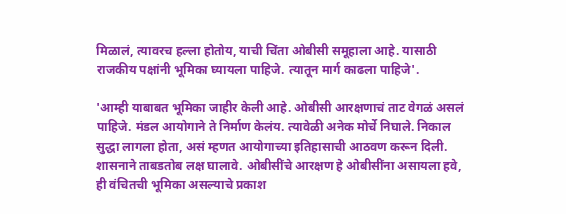मिळालं, त्यावरच हल्ला होतोय, याची चिंता ओबीसी समूहाला आहे. यासाठी राजकीय पक्षांनी भूमिका घ्यायला पाहिजे. त्यातून मार्ग काढला पाहिजे'.

'आम्ही याबाबत भूमिका जाहीर केली आहे. ओबीसी आरक्षणाचं ताट वेगळं असलं पाहिजे. मंडल आयोगाने ते निर्माण केलंय. त्यावेळी अनेक मोर्चे निघाले. निकाल सुद्धा लागला होता, असं म्हणत आयोगाच्या इतिहासाची आठवण करून दिली. शासनाने ताबडतोब लक्ष घालावे. ओबीसींचे आरक्षण हे ओबीसींना असायला हवे, ही वंचितची भूमिका असल्याचे प्रकाश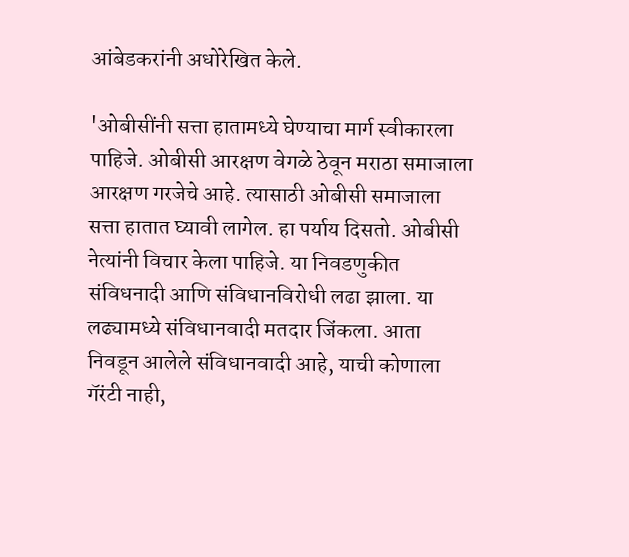आंबेडकरांनी अधोरेखित केले.

'ओबीसींनी सत्ता हातामध्ये घेण्याचा मार्ग स्वीकारला पाहिजे. ओबीसी आरक्षण वेगळे ठेवून मराठा समाजाला आरक्षण गरजेचे आहे. त्यासाठी ओबीसी समाजाला सत्ता हातात घ्यावी लागेल. हा पर्याय दिसतो. ओबीसी नेत्यांनी विचार केला पाहिजे. या निवडणुकीत संविधनादी आणि संविधानविरोधी लढा झाला. या लढ्यामध्ये संविधानवादी मतदार जिंकला. आता निवडून आलेले संविधानवादी आहे, याची कोणाला गॅरंटी नाही,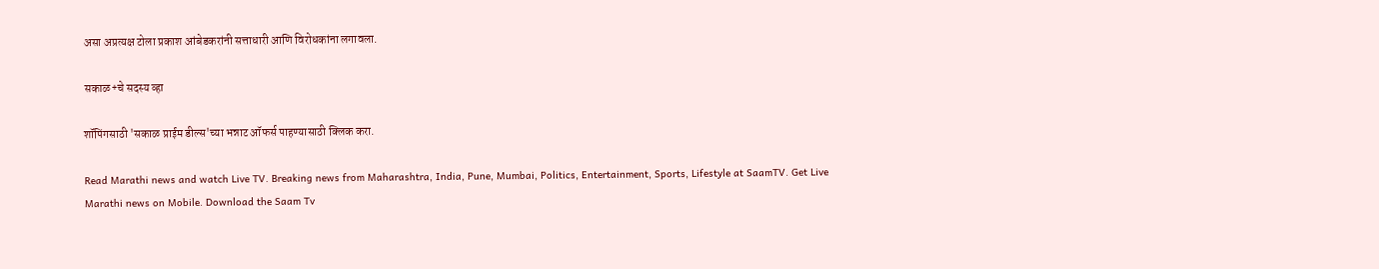असा अप्रत्यक्ष टोला प्रकाश आंबेडकरांनी सत्ताधारी आणि विरोधकांना लगावला.

सकाळ+चे सदस्य व्हा

शॉपिंगसाठी 'सकाळ प्राईम डील्स'च्या भन्नाट ऑफर्स पाहण्यासाठी क्लिक करा.

Read Marathi news and watch Live TV. Breaking news from Maharashtra, India, Pune, Mumbai, Politics, Entertainment, Sports, Lifestyle at SaamTV. Get Live Marathi news on Mobile. Download the Saam Tv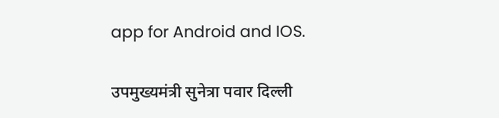app for Android and IOS.

उपमुख्यमंत्री सुनेत्रा पवार दिल्ली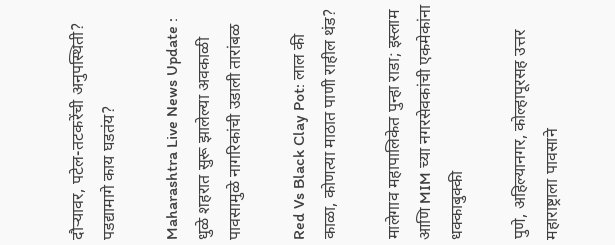दौऱ्यावर, पटेल-तटकरेंची अनुपस्थिती? पडद्यामागे काय घडतंय?

Maharashtra Live News Update : धुळे शहरात सुरू झालेल्या अवकाळी पावसामुळे नागरिकांची उडाली तारांबळ

Red Vs Black Clay Pot: लाल की काळा, कोणत्या माठात पाणी राहील थंड?

मालेगाव महापालिकेत पुन्हा राडा; इस्लाम आणि MIM च्या नगरसेवकांची एकमेकांना धक्काबुक्की

पुणे, अहिल्यानगर, कोल्हापूरसह उत्तर महाराष्ट्राला पावसाने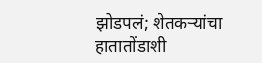झोडपलं; शेतकऱ्यांचा हातातोंडाशी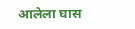आलेला घास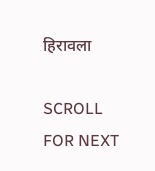हिरावला

SCROLL FOR NEXT